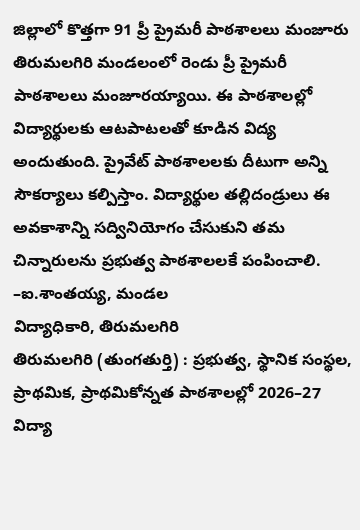జిల్లాలో కొత్తగా 91 ప్రీ ప్రైమరీ పాఠశాలలు మంజూరు
తిరుమలగిరి మండలంలో రెండు ప్రీ ప్రైమరీ పాఠశాలలు మంజూరయ్యాయి. ఈ పాఠశాలల్లో విద్యార్థులకు ఆటపాటలతో కూడిన విద్య అందుతుంది. ప్రైవేట్ పాఠశాలలకు దీటుగా అన్ని సౌకర్యాలు కల్పిస్తాం. విద్యార్థుల తల్లిదండ్రులు ఈ అవకాశాన్ని సద్వినియోగం చేసుకుని తమ చిన్నారులను ప్రభుత్వ పాఠశాలలకే పంపించాలి.
–ఐ.శాంతయ్య, మండల
విద్యాధికారి, తిరుమలగిరి
తిరుమలగిరి (తుంగతుర్తి) : ప్రభుత్వ, స్థానిక సంస్థల, ప్రాథమిక, ప్రాథమికోన్నత పాఠశాలల్లో 2026–27 విద్యా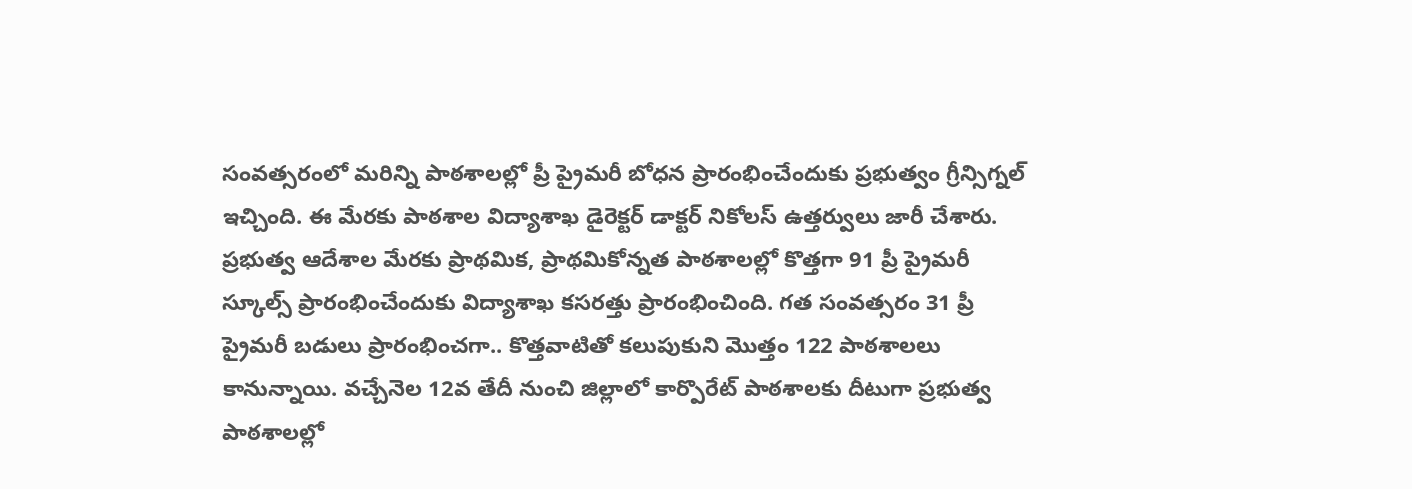సంవత్సరంలో మరిన్ని పాఠశాలల్లో ప్రీ ప్రైమరీ బోధన ప్రారంభించేందుకు ప్రభుత్వం గ్రీన్సిగ్నల్ ఇచ్చింది. ఈ మేరకు పాఠశాల విద్యాశాఖ డైరెక్టర్ డాక్టర్ నికోలస్ ఉత్తర్వులు జారీ చేశారు. ప్రభుత్వ ఆదేశాల మేరకు ప్రాథమిక, ప్రాథమికోన్నత పాఠశాలల్లో కొత్తగా 91 ప్రీ ప్రైమరీ స్కూల్స్ ప్రారంభించేందుకు విద్యాశాఖ కసరత్తు ప్రారంభించింది. గత సంవత్సరం 31 ప్రీ ప్రైమరీ బడులు ప్రారంభించగా.. కొత్తవాటితో కలుపుకుని మొత్తం 122 పాఠశాలలు కానున్నాయి. వచ్చేనెల 12వ తేదీ నుంచి జిల్లాలో కార్పొరేట్ పాఠశాలకు దీటుగా ప్రభుత్వ పాఠశాలల్లో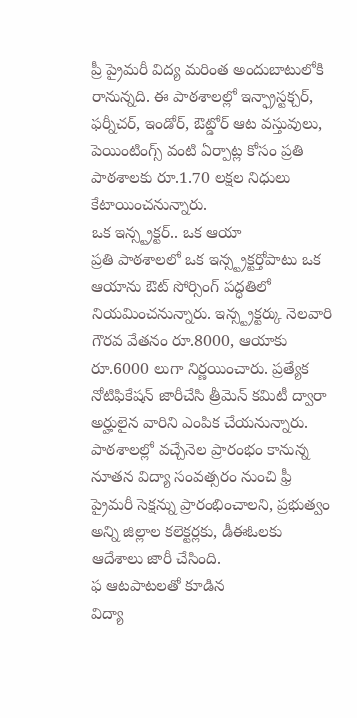ప్రీ ప్రైమరీ విద్య మరింత అందుబాటులోకి రానున్నది. ఈ పాఠశాలల్లో ఇన్ఫ్రాస్టక్చర్, ఫర్నీచర్, ఇండోర్, ఔట్డోర్ ఆట వస్తువులు, పెయింటింగ్స్ వంటి ఏర్పాట్ల కోసం ప్రతి పాఠశాలకు రూ.1.70 లక్షల నిధులు కేటాయించనున్నారు.
ఒక ఇన్స్ట్రక్టర్.. ఒక ఆయా
ప్రతి పాఠశాలలో ఒక ఇన్స్ట్రక్టర్తోపాటు ఒక ఆయాను ఔట్ సోర్సింగ్ పద్ధతిలో నియమించనున్నారు. ఇన్స్ట్రక్టర్కు నెలవారి గౌరవ వేతనం రూ.8000, ఆయాకు రూ.6000 లుగా నిర్ణయించారు. ప్రత్యేక నోటిఫికేషన్ జారీచేసి త్రీమెన్ కమిటీ ద్వారా అర్హులైన వారిని ఎంపిక చేయనున్నారు. పాఠశాలల్లో వచ్చేనెల ప్రారంభం కానున్న నూతన విద్యా సంవత్సరం నుంచి ఫ్రీ ప్రైమరీ సెక్షన్ను ప్రారంభించాలని, ప్రభుత్వం అన్ని జిల్లాల కలెక్టర్లకు, డీఈఓలకు ఆదేశాలు జారీ చేసింది.
ఫ ఆటపాటలతో కూడిన
విద్యా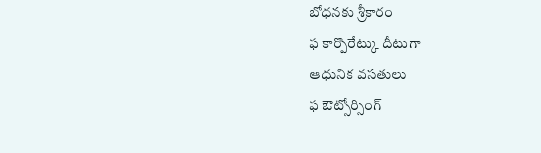బోధనకు శ్రీకారం
ఫ కార్పొరేట్కు దీటుగా
ఆధునిక వసతులు
ఫ ఔట్సోర్సింగ్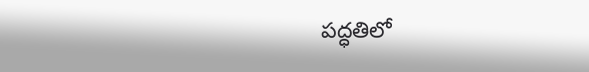పద్ధతిలో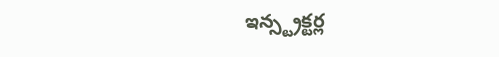ఇన్స్ట్రక్టర్ల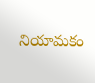నియామకం